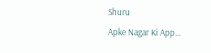Shuru
Apke Nagar Ki App…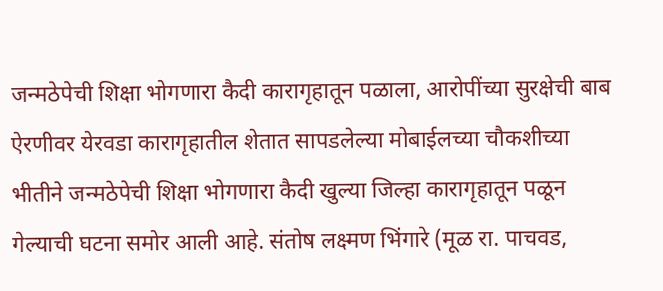जन्मठेपेची शिक्षा भोगणारा कैदी कारागृहातून पळाला, आरोपींच्या सुरक्षेची बाब ऐरणीवर येरवडा कारागृहातील शेतात सापडलेल्या मोबाईलच्या चौकशीच्या भीतीने जन्मठेपेची शिक्षा भोगणारा कैदी खुल्या जिल्हा कारागृहातून पळून गेल्याची घटना समोर आली आहे. संतोष लक्ष्मण भिंगारे (मूळ रा. पाचवड,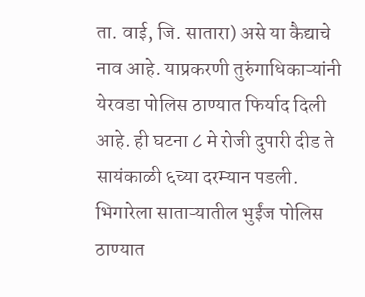ता. वाई, जि. सातारा) असे या कैद्याचे नाव आहे. याप्रकरणी तुरुंगाधिकाऱ्यांनी येरवडा पोलिस ठाण्यात फिर्याद दिली आहे. ही घटना ८ मे रोजी दुपारी दीड ते सायंकाळी ६च्या दरम्यान पडली. भिगारेला साताऱ्यातील भुईंज पोलिस ठाण्यात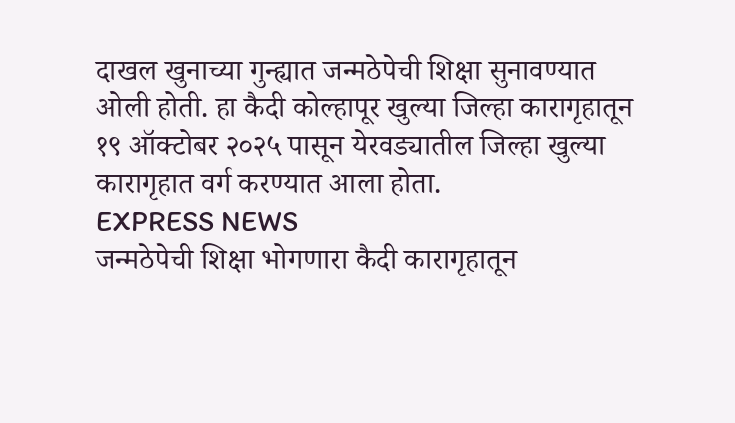दाखल खुनाच्या गुन्ह्यात जन्मठेपेची शिक्षा सुनावण्यात ओली होती. हा कैदी कोल्हापूर खुल्या जिल्हा कारागृहातून १९ ऑक्टोबर २०२५ पासून येरवड्यातील जिल्हा खुल्या कारागृहात वर्ग करण्यात आला होता.
EXPRESS NEWS
जन्मठेपेची शिक्षा भोगणारा कैदी कारागृहातून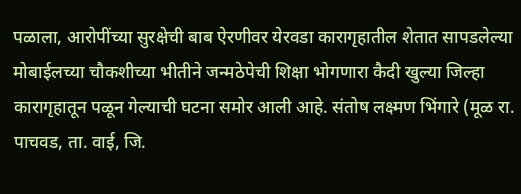पळाला, आरोपींच्या सुरक्षेची बाब ऐरणीवर येरवडा कारागृहातील शेतात सापडलेल्या मोबाईलच्या चौकशीच्या भीतीने जन्मठेपेची शिक्षा भोगणारा कैदी खुल्या जिल्हा कारागृहातून पळून गेल्याची घटना समोर आली आहे. संतोष लक्ष्मण भिंगारे (मूळ रा. पाचवड, ता. वाई, जि.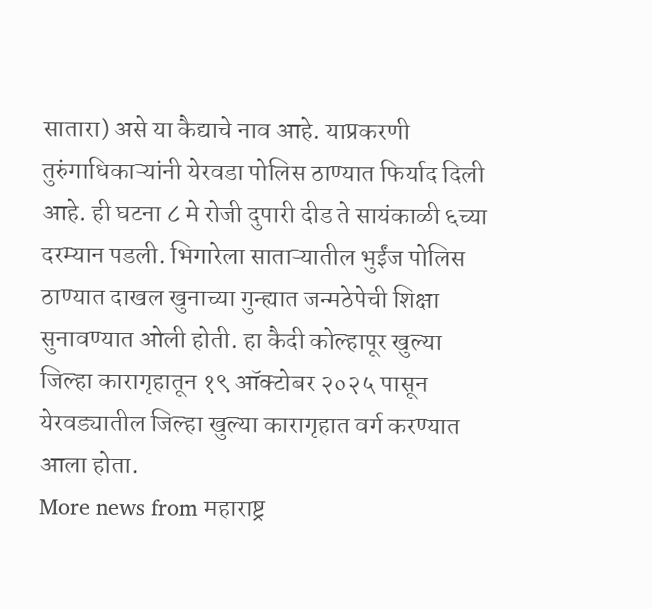सातारा) असे या कैद्याचे नाव आहे. याप्रकरणी तुरुंगाधिकाऱ्यांनी येरवडा पोलिस ठाण्यात फिर्याद दिली आहे. ही घटना ८ मे रोजी दुपारी दीड ते सायंकाळी ६च्या दरम्यान पडली. भिगारेला साताऱ्यातील भुईंज पोलिस ठाण्यात दाखल खुनाच्या गुन्ह्यात जन्मठेपेची शिक्षा सुनावण्यात ओली होती. हा कैदी कोल्हापूर खुल्या जिल्हा कारागृहातून १९ ऑक्टोबर २०२५ पासून येरवड्यातील जिल्हा खुल्या कारागृहात वर्ग करण्यात आला होता.
More news from महाराष्ट्र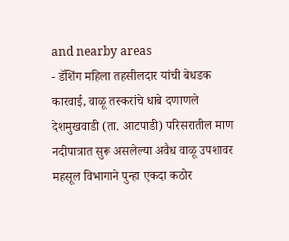and nearby areas
- डॅशिंग महिला तहसीलदार यांची बेधडक कारवाई, वाळू तस्करांचे धाबे दणाणले देशमुखवाडी (ता. आटपाडी) परिसरातील माण नदीपात्रात सुरू असलेल्या अवैध वाळू उपशावर महसूल विभागाने पुन्हा एकदा कठोर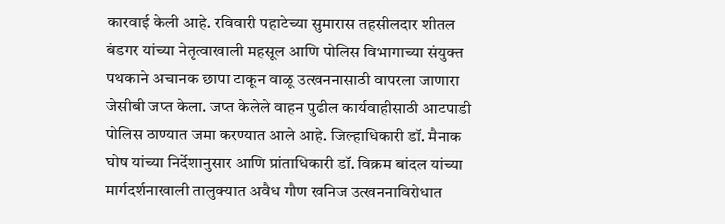कारवाई केली आहे. रविवारी पहाटेच्या सुमारास तहसीलदार शीतल बंडगर यांच्या नेतृत्वाखाली महसूल आणि पोलिस विभागाच्या संयुक्त पथकाने अचानक छापा टाकून वाळू उत्खननासाठी वापरला जाणारा जेसीबी जप्त केला. जप्त केलेले वाहन पुढील कार्यवाहीसाठी आटपाडी पोलिस ठाण्यात जमा करण्यात आले आहे. जिल्हाधिकारी डॉ. मैनाक घोष यांच्या निर्देशानुसार आणि प्रांताधिकारी डॉ. विक्रम बांदल यांच्या मार्गदर्शनाखाली तालुक्यात अवैध गौण खनिज उत्खननाविरोधात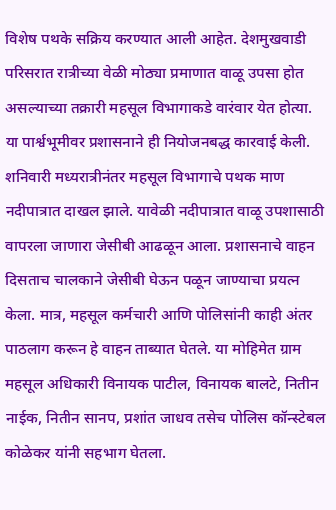विशेष पथके सक्रिय करण्यात आली आहेत. देशमुखवाडी परिसरात रात्रीच्या वेळी मोठ्या प्रमाणात वाळू उपसा होत असल्याच्या तक्रारी महसूल विभागाकडे वारंवार येत होत्या. या पार्श्वभूमीवर प्रशासनाने ही नियोजनबद्ध कारवाई केली. शनिवारी मध्यरात्रीनंतर महसूल विभागाचे पथक माण नदीपात्रात दाखल झाले. यावेळी नदीपात्रात वाळू उपशासाठी वापरला जाणारा जेसीबी आढळून आला. प्रशासनाचे वाहन दिसताच चालकाने जेसीबी घेऊन पळून जाण्याचा प्रयत्न केला. मात्र, महसूल कर्मचारी आणि पोलिसांनी काही अंतर पाठलाग करून हे वाहन ताब्यात घेतले. या मोहिमेत ग्राम महसूल अधिकारी विनायक पाटील, विनायक बालटे, नितीन नाईक, नितीन सानप, प्रशांत जाधव तसेच पोलिस कॉन्स्टेबल कोळेकर यांनी सहभाग घेतला.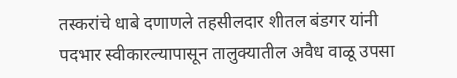तस्करांचे धाबे दणाणले तहसीलदार शीतल बंडगर यांनी पदभार स्वीकारल्यापासून तालुक्यातील अवैध वाळू उपसा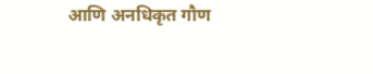आणि अनधिकृत गौण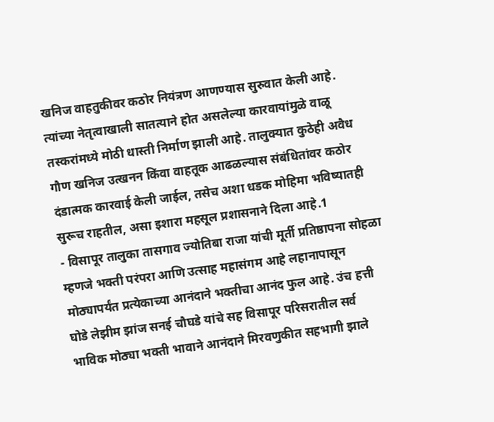खनिज वाहतुकीवर कठोर नियंत्रण आणण्यास सुरुवात केली आहे. त्यांच्या नेतृत्वाखाली सातत्याने होत असलेल्या कारवायांमुळे वाळू तस्करांमध्ये मोठी धास्ती निर्माण झाली आहे. तालुक्यात कुठेही अवैध गौण खनिज उत्खनन किंवा वाहतूक आढळल्यास संबंधितांवर कठोर दंडात्मक कारवाई केली जाईल, तसेच अशा धडक मोहिमा भविष्यातही सुरूच राहतील, असा इशारा महसूल प्रशासनाने दिला आहे.1
- विसापूर तालुका तासगाव ज्योतिबा राजा यांची मूर्ती प्रतिष्ठापना सोहळा म्हणजे भक्ती परंपरा आणि उत्साह महासंगम आहे लहानापासून मोठ्यापर्यंत प्रत्येकाच्या आनंदाने भक्तीचा आनंद फुल आहे. उंच हत्ती घोडे लेझीम झांज सनई चौघडे यांचे सह विसापूर परिसरातील सर्व भाविक मोठ्या भक्ती भावाने आनंदाने मिरवणुकीत सहभागी झाले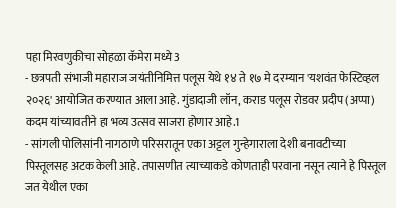पहा मिरवणुकीचा सोहळा कॅमेरा मध्ये3
- छत्रपती संभाजी महाराज जयंतीनिमित्त पलूस येथे १४ ते १७ मे दरम्यान 'यशवंत फेस्टिव्हल २०२६' आयोजित करण्यात आला आहे. गुंडादाजी लॉन, कराड पलूस रोडवर प्रदीप (अप्पा) कदम यांच्यावतीने हा भव्य उत्सव साजरा होणार आहे.1
- सांगली पोलिसांनी नागठाणे परिसरातून एका अट्टल गुन्हेगाराला देशी बनावटीच्या पिस्तूलसह अटक केली आहे. तपासणीत त्याच्याकडे कोणताही परवाना नसून त्याने हे पिस्तूल जत येथील एका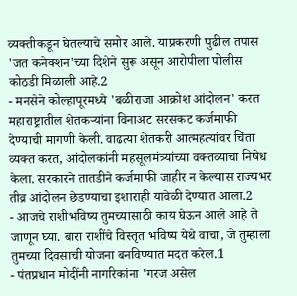व्यक्तीकडून घेतल्याचे समोर आले. याप्रकरणी पुढील तपास 'जत कनेक्शन'च्या दिशेने सुरू असून आरोपीला पोलीस कोठडी मिळाली आहे.2
- मनसेने कोल्हापूरमध्ये 'बळीराजा आक्रोश आंदोलन' करत महाराष्ट्रातील शेतकऱ्यांना विनाअट सरसकट कर्जमाफी देण्याची मागणी केली. वाढत्या शेतकरी आत्महत्यांवर चिंता व्यक्त करत, आंदोलकांनी महसूलमंत्र्यांच्या वक्तव्याचा निषेध केला. सरकारने तातडीने कर्जमाफी जाहीर न केल्यास राज्यभर तीव्र आंदोलन छेडण्याचा इशाराही यावेळी देण्यात आला.2
- आजचे राशीभविष्य तुमच्यासाठी काय घेऊन आले आहे ते जाणून घ्या. बारा राशींचे विस्तृत भविष्य येथे वाचा, जे तुम्हाला तुमच्या दिवसाची योजना बनविण्यात मदत करेल.1
- पंतप्रधान मोदींनी नागरिकांना 'गरज असेल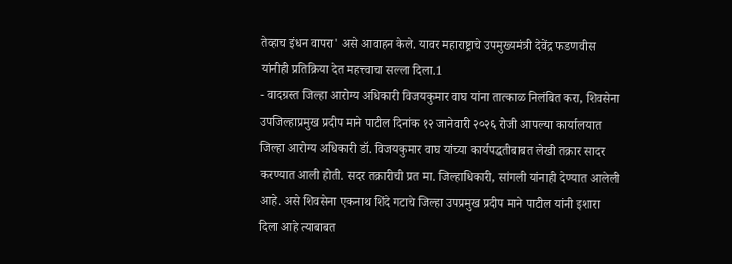तेव्हाच इंधन वापरा' असे आवाहन केले. यावर महाराष्ट्राचे उपमुख्यमंत्री देवेंद्र फडणवीस यांनीही प्रतिक्रिया देत महत्त्वाचा सल्ला दिला.1
- वादग्रस्त जिल्हा आरोग्य अधिकारी विजयकुमार वाघ यांना तात्काळ निलंबित करा, शिवसेना उपजिल्हाप्रमुख प्रदीप माने पाटील दिनांक १२ जानेवारी २०२६ रोजी आपल्या कार्यालयात जिल्हा आरोग्य अधिकारी डॉ. विजयकुमार वाघ यांच्या कार्यपद्धतीबाबत लेखी तक्रार सादर करण्यात आली होती. सदर तक्रारीची प्रत मा. जिल्हाधिकारी, सांगली यांनाही देण्यात आलेली आहे. असे शिवसेना एकनाथ शिंदे गटाचे जिल्हा उपप्रमुख प्रदीप माने पाटील यांनी इशारा दिला आहे त्याबाबत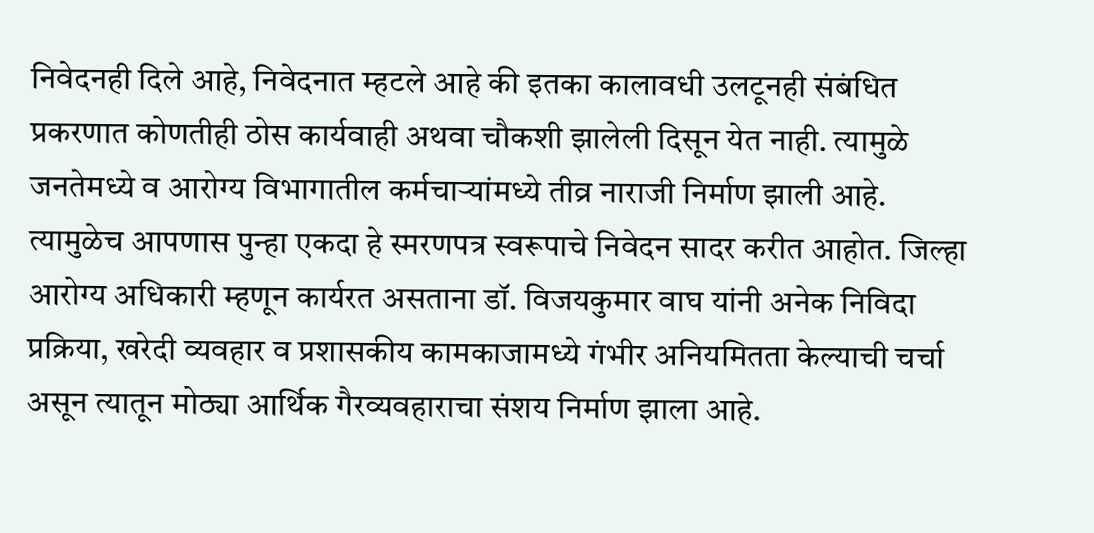निवेदनही दिले आहे, निवेदनात म्हटले आहे की इतका कालावधी उलटूनही संबंधित प्रकरणात कोणतीही ठोस कार्यवाही अथवा चौकशी झालेली दिसून येत नाही. त्यामुळे जनतेमध्ये व आरोग्य विभागातील कर्मचाऱ्यांमध्ये तीव्र नाराजी निर्माण झाली आहे. त्यामुळेच आपणास पुन्हा एकदा हे स्मरणपत्र स्वरूपाचे निवेदन सादर करीत आहोत. जिल्हा आरोग्य अधिकारी म्हणून कार्यरत असताना डॉ. विजयकुमार वाघ यांनी अनेक निविदा प्रक्रिया, खरेदी व्यवहार व प्रशासकीय कामकाजामध्ये गंभीर अनियमितता केल्याची चर्चा असून त्यातून मोठ्या आर्थिक गैरव्यवहाराचा संशय निर्माण झाला आहे.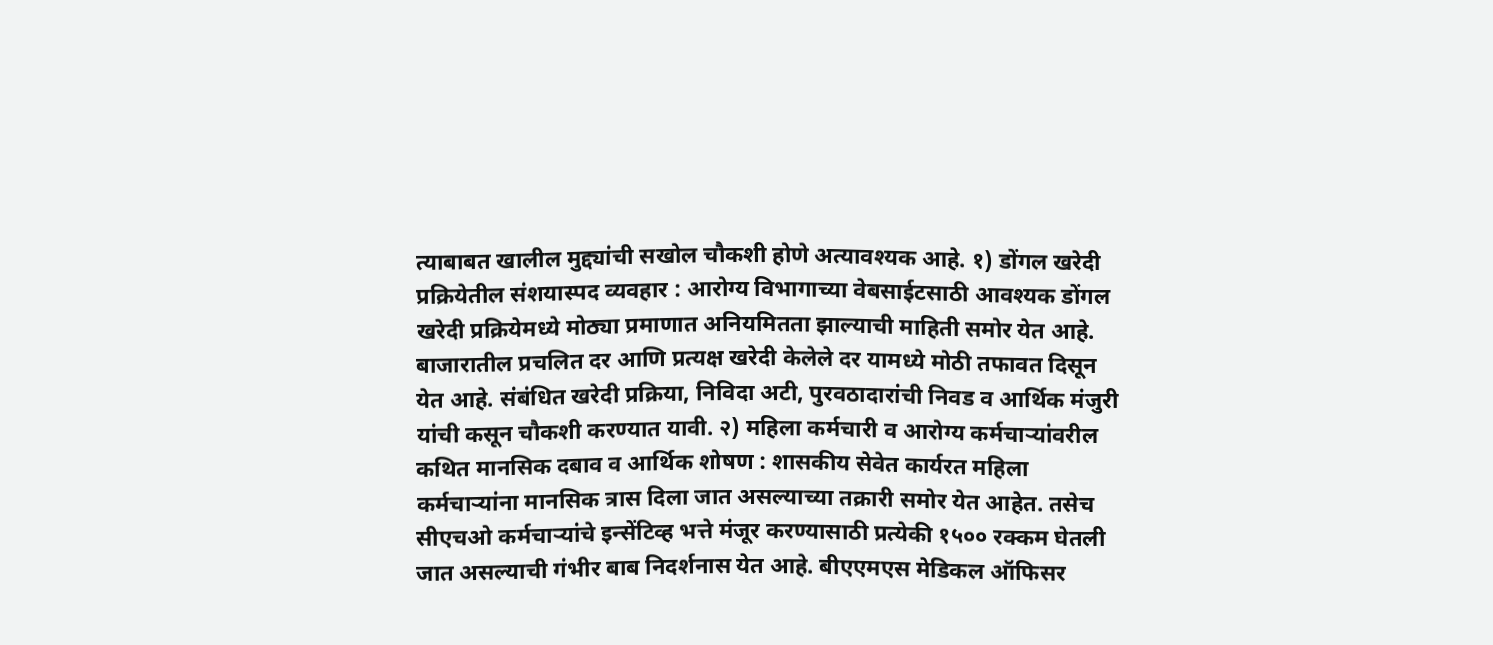त्याबाबत खालील मुद्द्यांची सखोल चौकशी होणे अत्यावश्यक आहे. १) डोंगल खरेदी प्रक्रियेतील संशयास्पद व्यवहार : आरोग्य विभागाच्या वेबसाईटसाठी आवश्यक डोंगल खरेदी प्रक्रियेमध्ये मोठ्या प्रमाणात अनियमितता झाल्याची माहिती समोर येत आहे. बाजारातील प्रचलित दर आणि प्रत्यक्ष खरेदी केलेले दर यामध्ये मोठी तफावत दिसून येत आहे. संबंधित खरेदी प्रक्रिया, निविदा अटी, पुरवठादारांची निवड व आर्थिक मंजुरी यांची कसून चौकशी करण्यात यावी. २) महिला कर्मचारी व आरोग्य कर्मचाऱ्यांवरील कथित मानसिक दबाव व आर्थिक शोषण : शासकीय सेवेत कार्यरत महिला कर्मचाऱ्यांना मानसिक त्रास दिला जात असल्याच्या तक्रारी समोर येत आहेत. तसेच सीएचओ कर्मचाऱ्यांचे इन्सेंटिव्ह भत्ते मंजूर करण्यासाठी प्रत्येकी १५०० रक्कम घेतली जात असल्याची गंभीर बाब निदर्शनास येत आहे. बीएएमएस मेडिकल ऑफिसर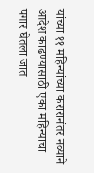यांच्या ११ महिन्यांच्या करारानंतर नव्याने आदेश काढण्यासाठी एका महिन्याचा पगार घेतला जात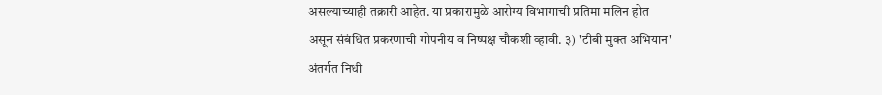असल्याच्याही तक्रारी आहेत. या प्रकारामुळे आरोग्य विभागाची प्रतिमा मलिन होत असून संबंधित प्रकरणाची गोपनीय व निष्पक्ष चौकशी व्हावी. ३) 'टीबी मुक्त अभियान' अंतर्गत निधी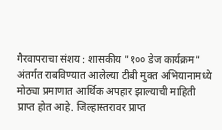गैरवापराचा संशय : शासकीय "१०० डेज कार्यक्रम" अंतर्गत राबविण्यात आलेल्या टीबी मुक्त अभियानामध्ये मोठ्या प्रमाणात आर्थिक अपहार झाल्याची माहिती प्राप्त होत आहे. जिल्हास्तरावर प्राप्त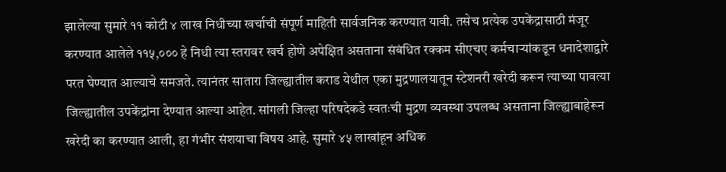झालेल्या सुमारे ११ कोटी ४ लाख निधीच्या खर्चाची संपूर्ण माहिती सार्वजनिक करण्यात यावी. तसेच प्रत्येक उपकेंद्रासाठी मंजूर करण्यात आलेले ११५,००० हे निधी त्या स्तरावर खर्च होणे अपेक्षित असताना संबंधित रक्कम सीएचए कर्मचाऱ्यांकडून धनादेशाद्वारे परत घेण्यात आल्याचे समजते. त्यानंतर सातारा जिल्ह्यातील कराड येथील एका मुद्रणालयातून स्टेशनरी खरेदी करून त्याच्या पावत्या जिल्ह्यातील उपकेंद्रांना देण्यात आल्या आहेत. सांगली जिल्हा परिषदेकडे स्वतःची मुद्रण व्यवस्था उपलब्ध असताना जिल्ह्याबाहेरून खरेदी का करण्यात आली, हा गंभीर संशयाचा विषय आहे. सुमारे ४५ लाखांहून अधिक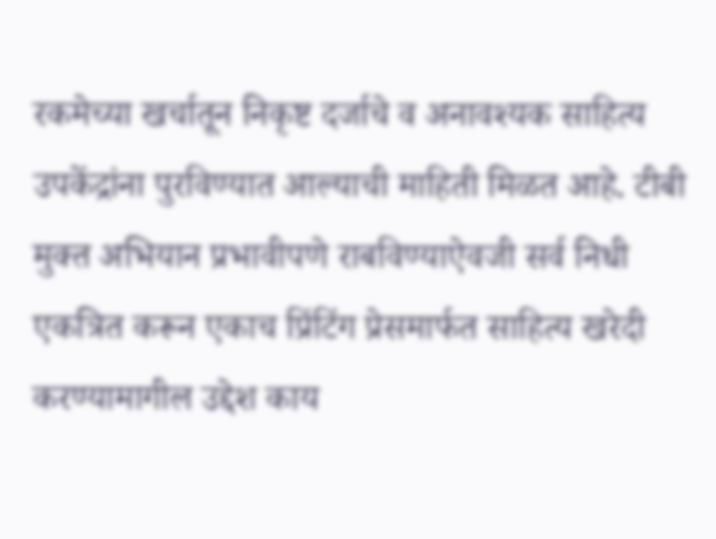रकमेच्या खर्चातून निकृष्ट दर्जाचे व अनावश्यक साहित्य उपकेंद्रांना पुरविण्यात आल्याची माहिती मिळत आहे. टीबी मुक्त अभियान प्रभावीपणे राबविण्याऐवजी सर्व निधी एकत्रित करून एकाच प्रिंटिंग प्रेसमार्फत साहित्य खरेदी करण्यामागील उद्देश काय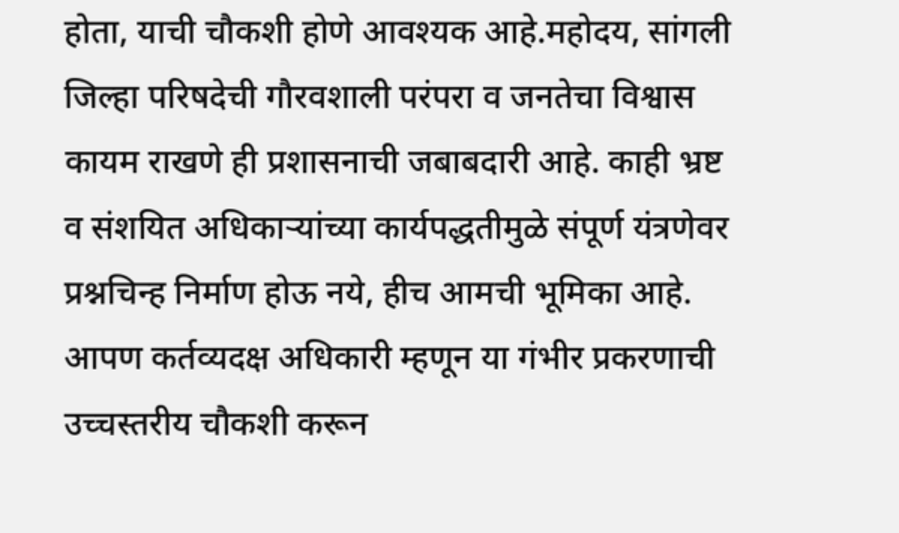होता, याची चौकशी होणे आवश्यक आहे.महोदय, सांगली जिल्हा परिषदेची गौरवशाली परंपरा व जनतेचा विश्वास कायम राखणे ही प्रशासनाची जबाबदारी आहे. काही भ्रष्ट व संशयित अधिकाऱ्यांच्या कार्यपद्धतीमुळे संपूर्ण यंत्रणेवर प्रश्नचिन्ह निर्माण होऊ नये, हीच आमची भूमिका आहे. आपण कर्तव्यदक्ष अधिकारी म्हणून या गंभीर प्रकरणाची उच्चस्तरीय चौकशी करून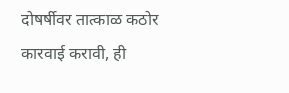दोषर्षीवर तात्काळ कठोर कारवाई करावी, ही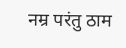नम्र परंतु ठाम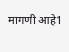मागणी आहे1